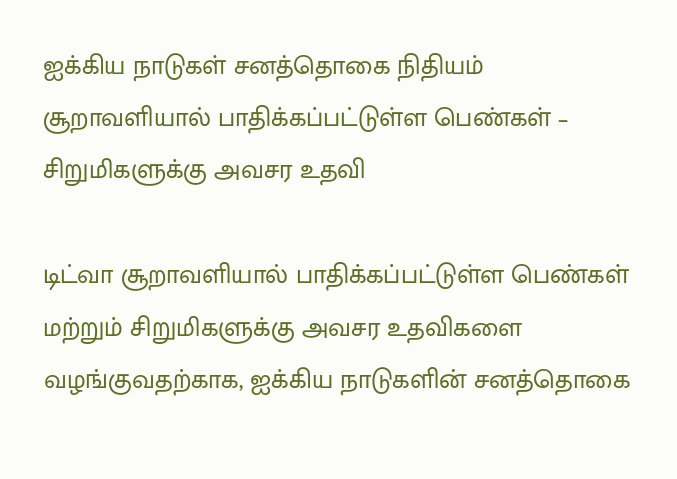ஐக்கிய நாடுகள் சனத்தொகை நிதியம் சூறாவளியால் பாதிக்கப்பட்டுள்ள பெண்கள் – சிறுமிகளுக்கு அவசர உதவி

டிட்வா சூறாவளியால் பாதிக்கப்பட்டுள்ள பெண்கள் மற்றும் சிறுமிகளுக்கு அவசர உதவிகளை வழங்குவதற்காக, ஐக்கிய நாடுகளின் சனத்தொகை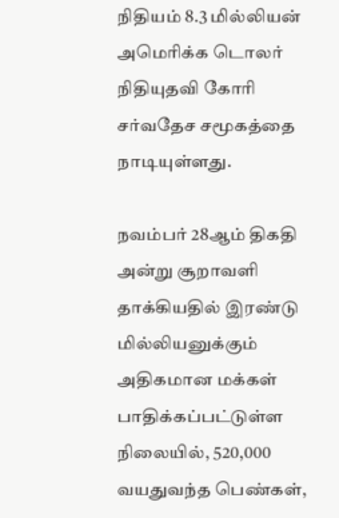நிதியம் 8.3 மில்லியன் அமெரிக்க டொலர் நிதியுதவி கோரி சர்வதேச சமூகத்தை நாடியுள்ளது.

நவம்பர் 28ஆம் திகதி அன்று சூறாவளி தாக்கியதில் இரண்டு மில்லியனுக்கும் அதிகமான மக்கள் பாதிக்கப்பட்டுள்ள நிலையில், 520,000 வயதுவந்த பெண்கள்,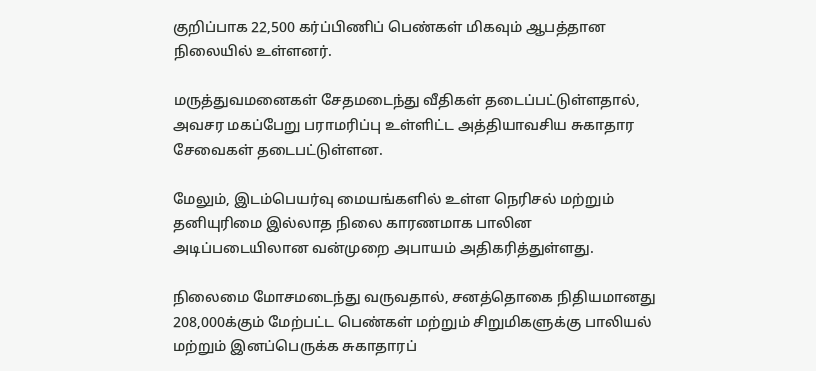குறிப்பாக 22,500 கர்ப்பிணிப் பெண்கள் மிகவும் ஆபத்தான நிலையில் உள்ளனர்.

மருத்துவமனைகள் சேதமடைந்து வீதிகள் தடைப்பட்டுள்ளதால், அவசர மகப்பேறு பராமரிப்பு உள்ளிட்ட அத்தியாவசிய சுகாதார சேவைகள் தடைபட்டுள்ளன.

மேலும், இடம்பெயர்வு மையங்களில் உள்ள நெரிசல் மற்றும் தனியுரிமை இல்லாத நிலை காரணமாக பாலின அடிப்படையிலான வன்முறை அபாயம் அதிகரித்துள்ளது.

நிலைமை மோசமடைந்து வருவதால், சனத்தொகை நிதியமானது 208,000க்கும் மேற்பட்ட பெண்கள் மற்றும் சிறுமிகளுக்கு பாலியல் மற்றும் இனப்பெருக்க சுகாதாரப்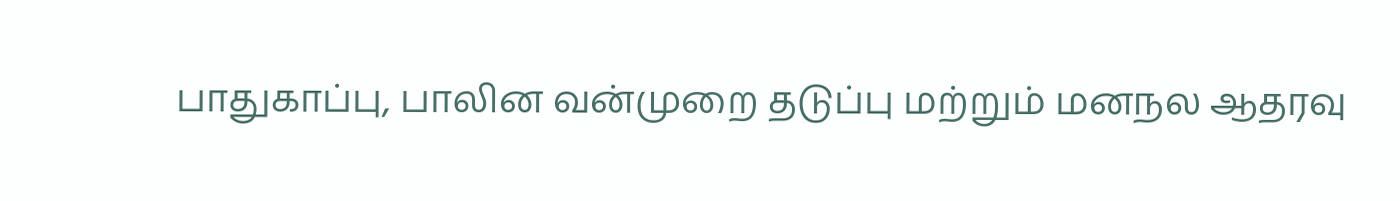பாதுகாப்பு, பாலின வன்முறை தடுப்பு மற்றும் மனநல ஆதரவு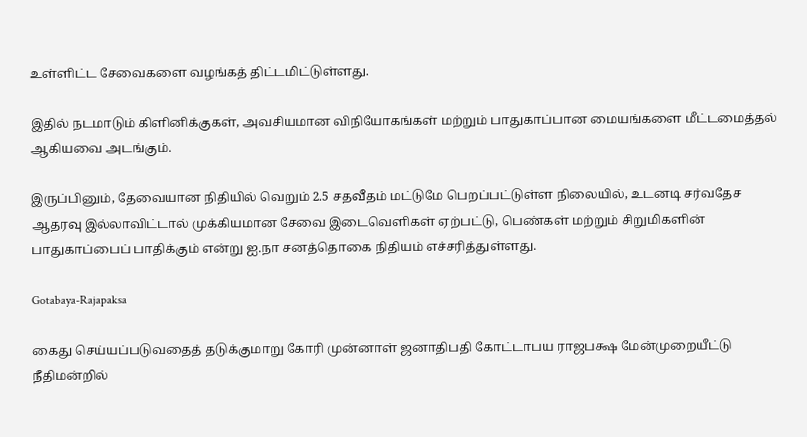உள்ளிட்ட சேவைகளை வழங்கத் திட்டமிட்டுள்ளது.

இதில் நடமாடும் கிளினிக்குகள், அவசியமான விநியோகங்கள் மற்றும் பாதுகாப்பான மையங்களை மீட்டமைத்தல் ஆகியவை அடங்கும்.

இருப்பினும், தேவையான நிதியில் வெறும் 2.5 சதவீதம் மட்டுமே பெறப்பட்டுள்ள நிலையில், உடனடி சர்வதேச ஆதரவு இல்லாவிட்டால் முக்கியமான சேவை இடைவெளிகள் ஏற்பட்டு, பெண்கள் மற்றும் சிறுமிகளின் பாதுகாப்பைப் பாதிக்கும் என்று ஐ.நா சனத்தொகை நிதியம் எச்சரித்துள்ளது.

Gotabaya-Rajapaksa

கைது செய்யப்படுவதைத் தடுக்குமாறு கோரி முன்னாள் ஜனாதிபதி கோட்டாபய ராஜபக்ஷ மேன்முறையீட்டு நீதிமன்றில்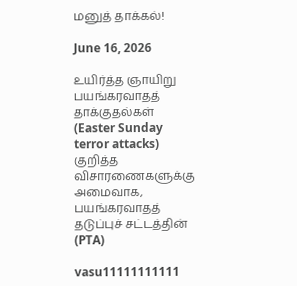மனுத் தாக்கல்!

June 16, 2026

உயிர்த்த ஞாயிறு பயங்கரவாதத் தாக்குதல்கள் (Easter Sunday terror attacks) குறித்த விசாரணைகளுக்கு அமைவாக, பயங்கரவாதத் தடுப்புச் சட்டத்தின் (PTA)

vasu11111111111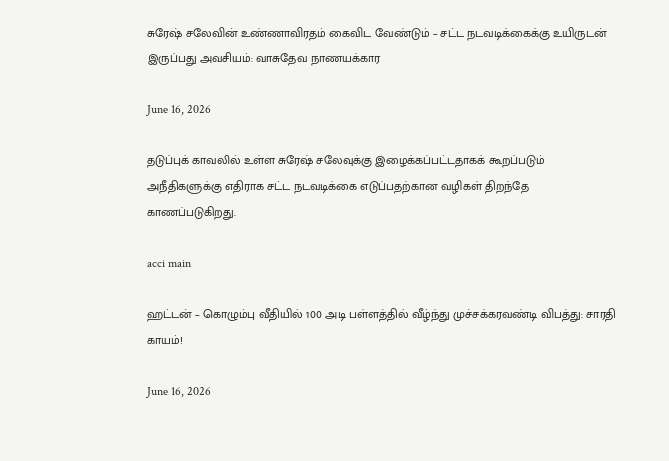சுரேஷ் சலேவின் உண்ணாவிரதம் கைவிட வேண்டும் – சட்ட நடவடிக்கைக்கு உயிருடன் இருப்பது அவசியம்: வாசுதேவ நாணயக்கார

June 16, 2026

தடுப்புக் காவலில் உள்ள சுரேஷ் சலேவுக்கு இழைக்கப்பட்டதாகக் கூறப்படும் அநீதிகளுக்கு எதிராக சட்ட நடவடிக்கை எடுப்பதற்கான வழிகள் திறந்தே காணப்படுகிறது.

acci main

ஹட்டன் – கொழும்பு வீதியில் 100 அடி பள்ளத்தில் வீழ்ந்து முச்சக்கரவண்டி விபத்து: சாரதி காயம்!

June 16, 2026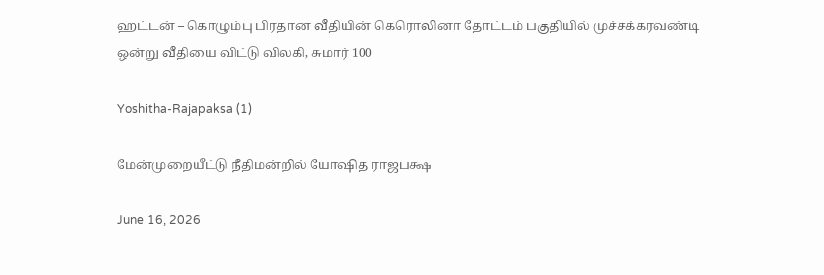ஹட்டன் – கொழும்பு பிரதான வீதியின் கெரொலினா தோட்டம் பகுதியில் முச்சக்கரவண்டி ஒன்று வீதியை விட்டு விலகி, சுமார் 100

Yoshitha-Rajapaksa (1)

மேன்முறையீட்டு நீதிமன்றில் யோஷித ராஜபக்ஷ

June 16, 2026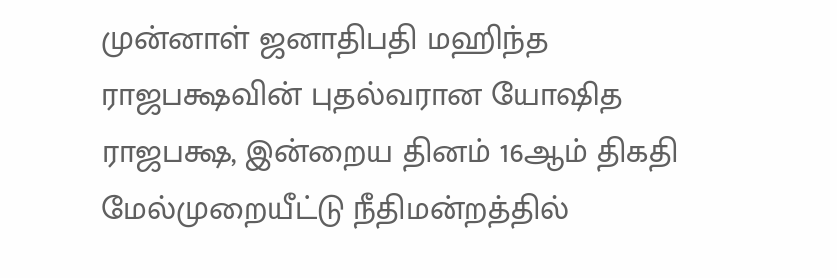முன்னாள் ஜனாதிபதி மஹிந்த ராஜபக்ஷவின் புதல்வரான யோஷித ராஜபக்ஷ, இன்றைய தினம் 16ஆம் திகதி மேல்முறையீட்டு நீதிமன்றத்தில்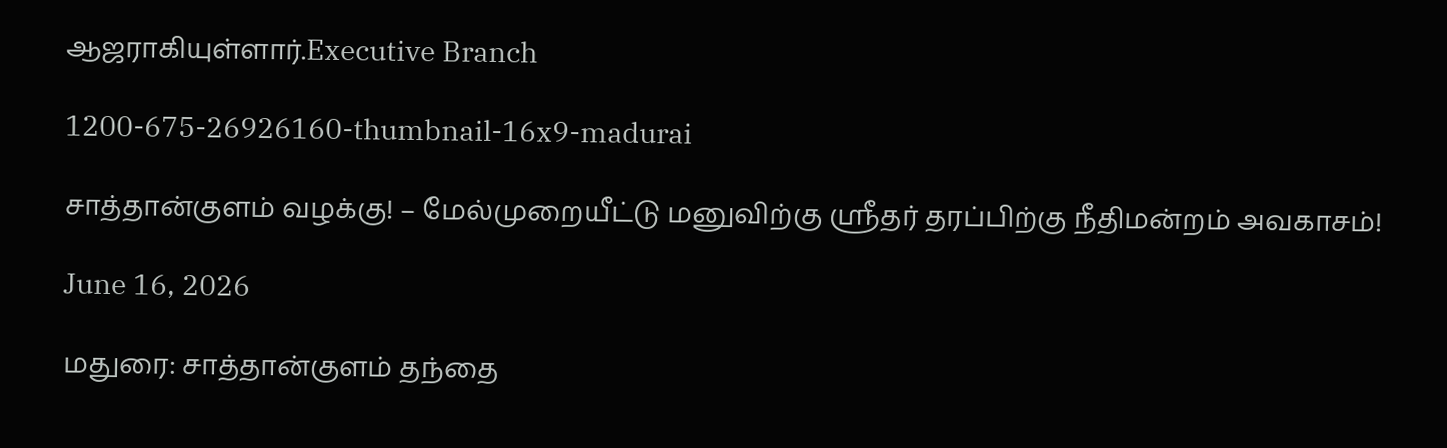ஆஜராகியுள்ளார்.Executive Branch

1200-675-26926160-thumbnail-16x9-madurai

சாத்தான்குளம் வழக்கு! – மேல்முறையீட்டு மனுவிற்கு ஸ்ரீதர் தரப்பிற்கு நீதிமன்றம் அவகாசம்!

June 16, 2026

மதுரை: சாத்தான்குளம் தந்தை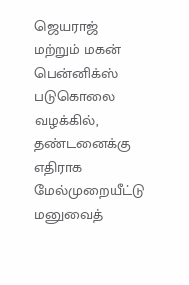ஜெயராஜ் மற்றும் மகன் பென்னிக்ஸ் படுகொலை வழக்கில், தண்டனைக்கு எதிராக மேல்முறையீட்டு மனுவைத்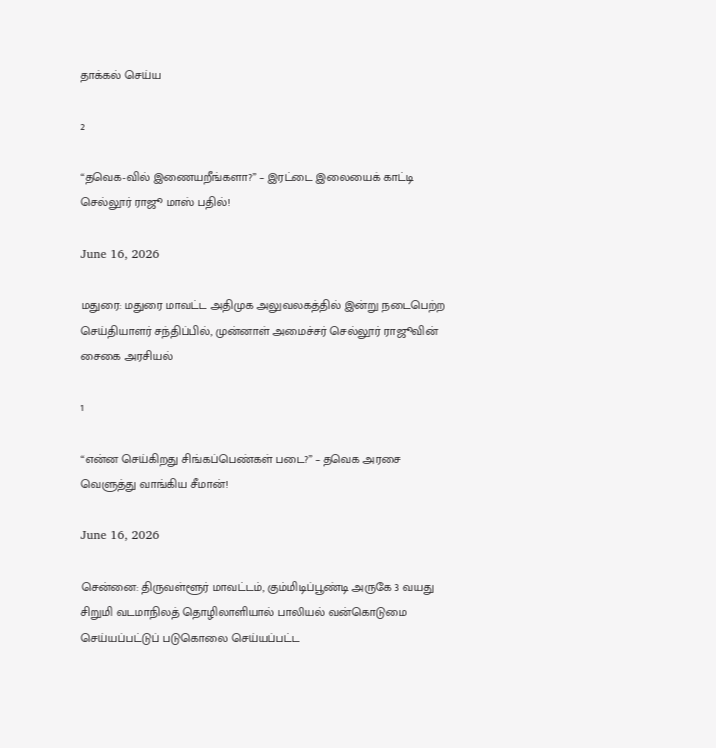தாக்கல் செய்ய

2

“தவெக-வில் இணையறீங்களா?” – இரட்டை இலையைக் காட்டி செல்லூர் ராஜூ மாஸ் பதில்!

June 16, 2026

மதுரை: மதுரை மாவட்ட அதிமுக அலுவலகத்தில் இன்று நடைபெற்ற செய்தியாளர் சந்திப்பில், முன்னாள் அமைச்சர் செல்லூர் ராஜூவின் சைகை அரசியல்

1

“என்ன செய்கிறது சிங்கப்பெண்கள் படை?” – தவெக அரசை வெளுத்து வாங்கிய சீமான்!

June 16, 2026

சென்னை: திருவள்ளூர் மாவட்டம், கும்மிடிப்பூண்டி அருகே 3 வயது சிறுமி வடமாநிலத் தொழிலாளியால் பாலியல் வன்கொடுமை செய்யப்பட்டுப் படுகொலை செய்யப்பட்ட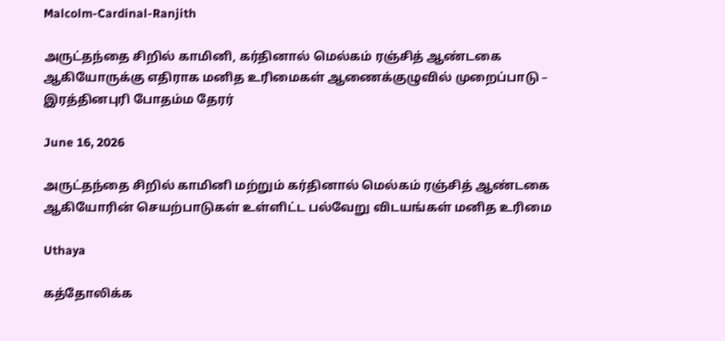Malcolm-Cardinal-Ranjith

அருட்தந்தை சிறில் காமினி, கர்தினால் மெல்கம் ரஞ்சித் ஆண்டகை ஆகியோருக்கு எதிராக மனித உரிமைகள் ஆணைக்குழுவில் முறைப்பாடு – இரத்தினபுரி போதம்ம தேரர்

June 16, 2026

அருட்தந்தை சிறில் காமினி மற்றும் கர்தினால் மெல்கம் ரஞ்சித் ஆண்டகை ஆகியோரின் செயற்பாடுகள் உள்ளிட்ட பல்வேறு விடயங்கள் மனித உரிமை

Uthaya

கத்தோலிக்க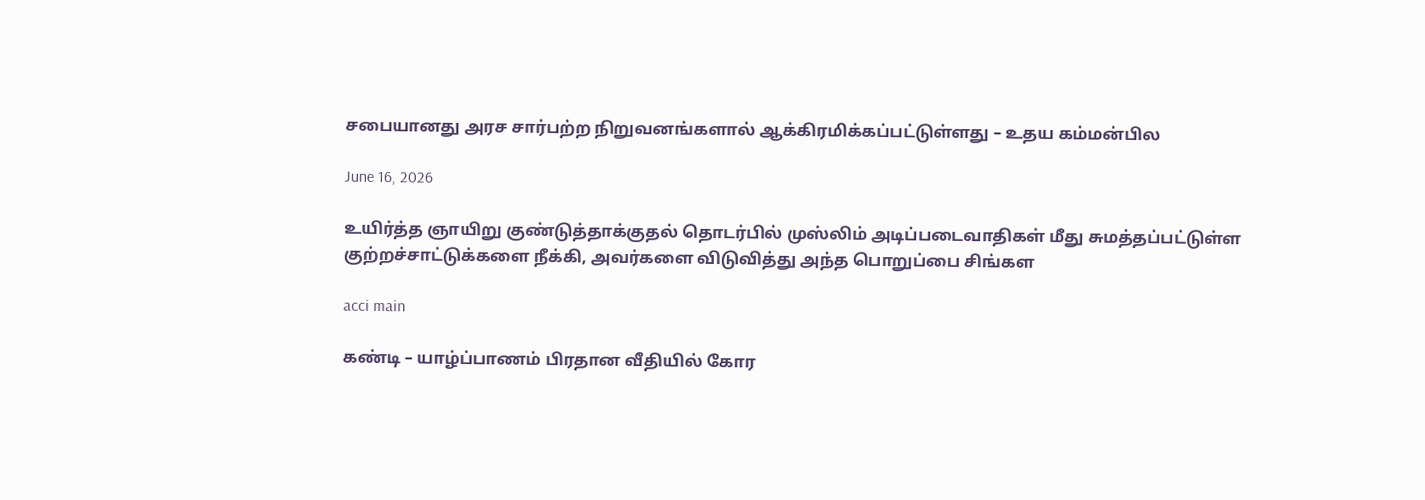சபையானது அரச சார்பற்ற நிறுவனங்களால் ஆக்கிரமிக்கப்பட்டுள்ளது – உதய கம்மன்பில

June 16, 2026

உயிர்த்த ஞாயிறு குண்டுத்தாக்குதல் தொடர்பில் முஸ்லிம் அடிப்படைவாதிகள் மீது சுமத்தப்பட்டுள்ள குற்றச்சாட்டுக்களை நீக்கி, அவர்களை விடுவித்து அந்த பொறுப்பை சிங்கள

acci main

கண்டி – யாழ்ப்பாணம் பிரதான வீதியில் கோர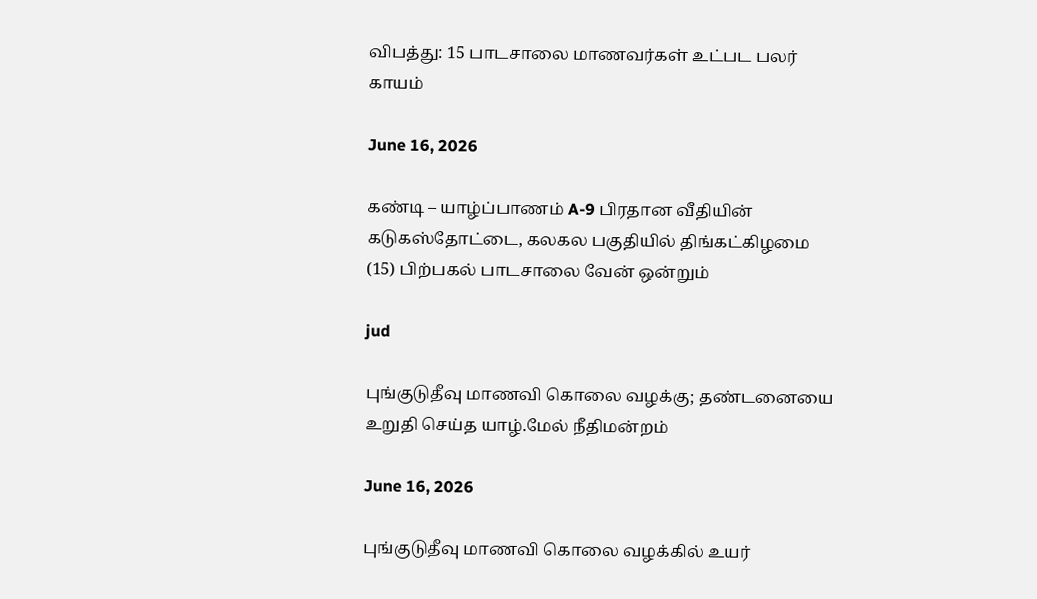விபத்து: 15 பாடசாலை மாணவர்கள் உட்பட பலர் காயம்

June 16, 2026

கண்டி – யாழ்ப்பாணம் A-9 பிரதான வீதியின் கடுகஸ்தோட்டை, கலகல பகுதியில் திங்கட்கிழமை (15) பிற்பகல் பாடசாலை வேன் ஒன்றும்

jud

புங்குடுதீவு மாணவி கொலை வழக்கு; தண்டனையை உறுதி செய்த யாழ்.மேல் நீதிமன்றம்

June 16, 2026

புங்குடுதீவு மாணவி கொலை வழக்கில் உயர்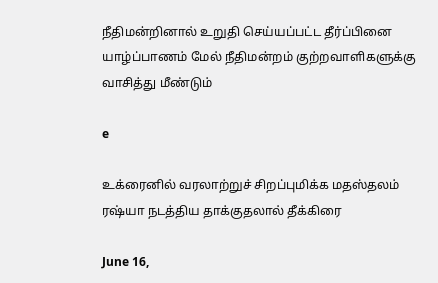நீதிமன்றினால் உறுதி செய்யப்பட்ட தீர்ப்பினை யாழ்ப்பாணம் மேல் நீதிமன்றம் குற்றவாளிகளுக்கு வாசித்து மீண்டும்

e

உக்ரைனில் வரலாற்றுச் சிறப்புமிக்க மதஸ்தலம் ரஷ்யா நடத்திய தாக்குதலால் தீக்கிரை

June 16,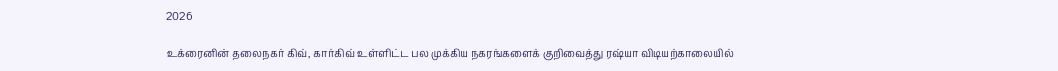2026

உக்ரைனின் தலைநகர் கிவ், கார்கிவ் உள்ளிட்ட பல முக்கிய நகரங்களைக் குறிவைத்து ரஷ்யா விடியற்காலையில்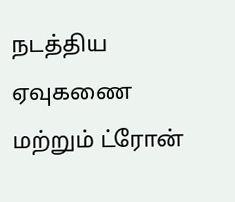நடத்திய ஏவுகணை மற்றும் ட்ரோன்